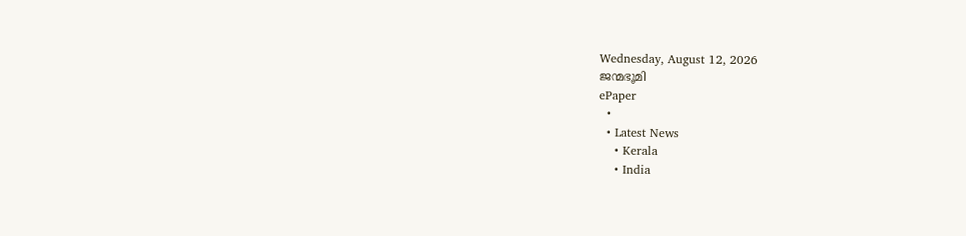Wednesday, August 12, 2026
ജന്മഭൂമി
ePaper
  •
  • Latest News
    • Kerala
    • India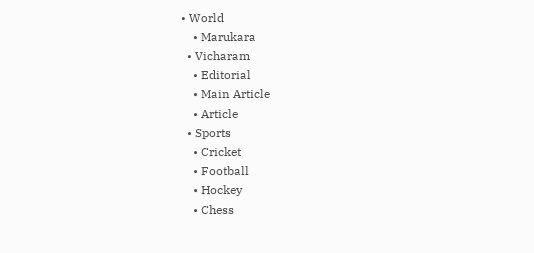• World
    • Marukara
  • Vicharam
    • Editorial
    • Main Article
    • Article
  • Sports
    • Cricket
    • Football
    • Hockey
    • Chess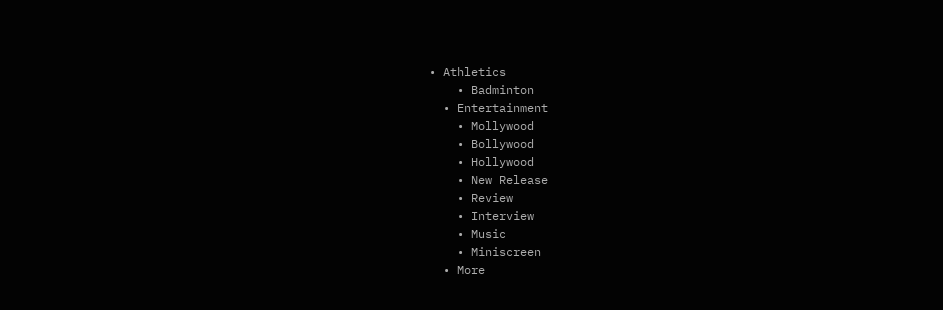• Athletics
    • Badminton
  • Entertainment
    • Mollywood
    • Bollywood
    • Hollywood
    • New Release
    • Review
    • Interview
    • Music
    • Miniscreen
  • More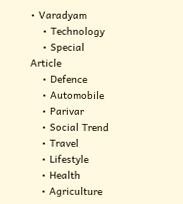• Varadyam
    • Technology
    • Special Article
    • Defence
    • Automobile
    • Parivar
    • Social Trend
    • Travel
    • Lifestyle
    • Health
    • Agriculture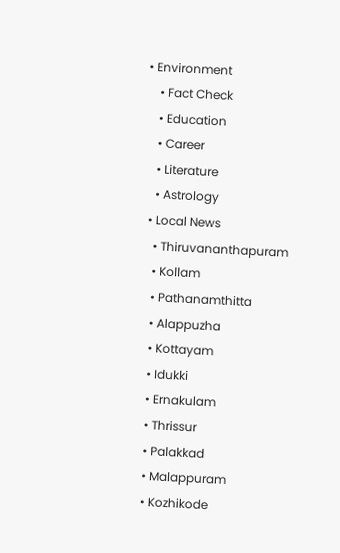• Environment
    • Fact Check
    • Education
    • Career
    • Literature
    • Astrology
  • Local News
    • Thiruvananthapuram
    • Kollam
    • Pathanamthitta
    • Alappuzha
    • Kottayam
    • Idukki
    • Ernakulam
    • Thrissur
    • Palakkad
    • Malappuram
    • Kozhikode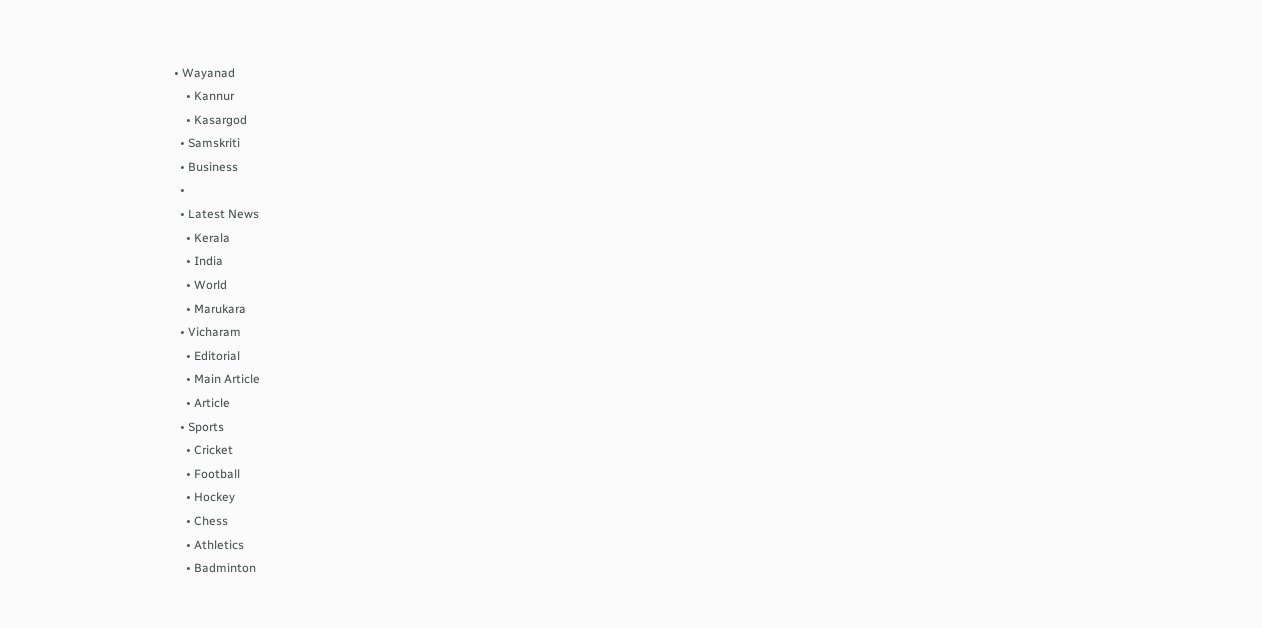• Wayanad
    • Kannur
    • Kasargod
  • Samskriti
  • Business
  •
  • Latest News
    • Kerala
    • India
    • World
    • Marukara
  • Vicharam
    • Editorial
    • Main Article
    • Article
  • Sports
    • Cricket
    • Football
    • Hockey
    • Chess
    • Athletics
    • Badminton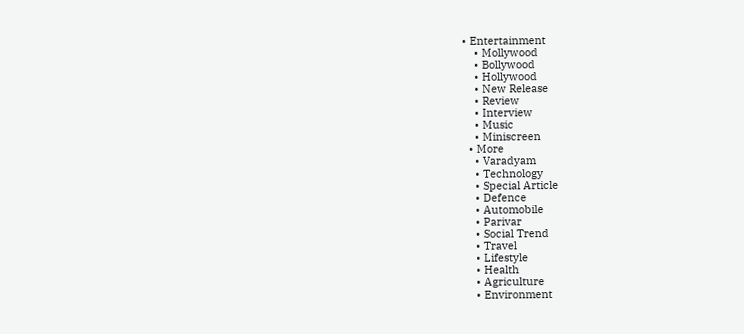• Entertainment
    • Mollywood
    • Bollywood
    • Hollywood
    • New Release
    • Review
    • Interview
    • Music
    • Miniscreen
  • More
    • Varadyam
    • Technology
    • Special Article
    • Defence
    • Automobile
    • Parivar
    • Social Trend
    • Travel
    • Lifestyle
    • Health
    • Agriculture
    • Environment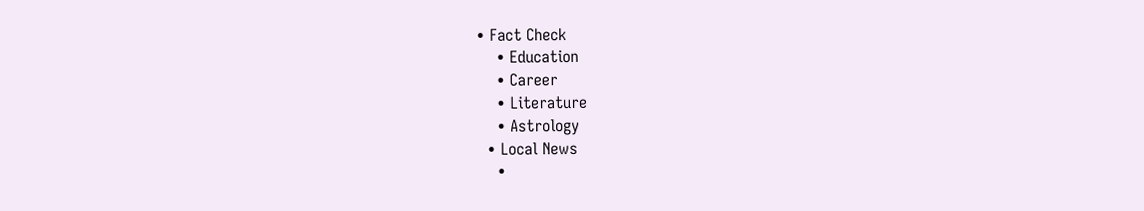• Fact Check
    • Education
    • Career
    • Literature
    • Astrology
  • Local News
    •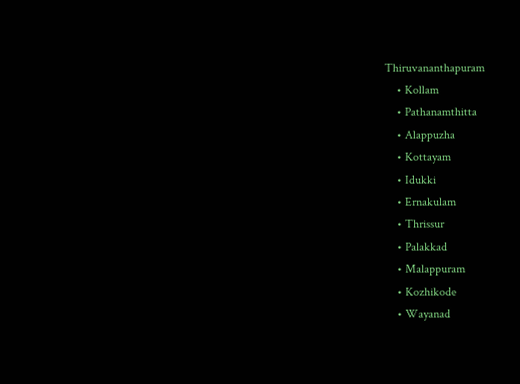Thiruvananthapuram
    • Kollam
    • Pathanamthitta
    • Alappuzha
    • Kottayam
    • Idukki
    • Ernakulam
    • Thrissur
    • Palakkad
    • Malappuram
    • Kozhikode
    • Wayanad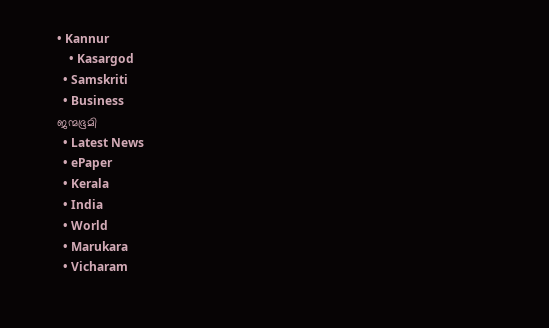• Kannur
    • Kasargod
  • Samskriti
  • Business
ജന്മഭൂമി
  • Latest News
  • ePaper
  • Kerala
  • India
  • World
  • Marukara
  • Vicharam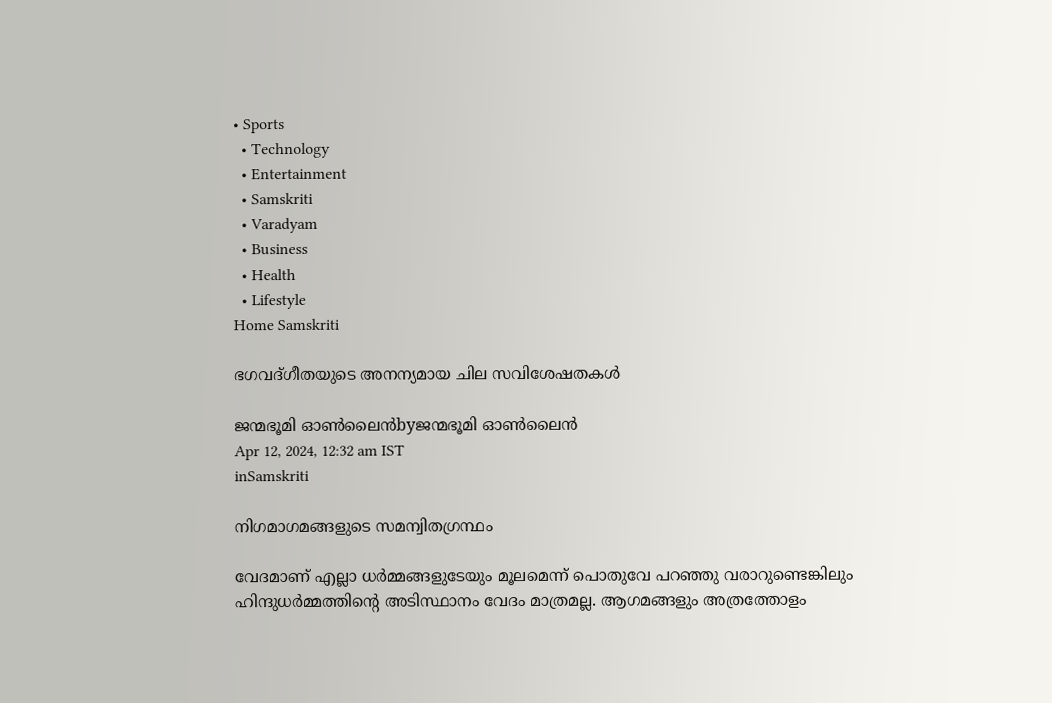• Sports
  • Technology
  • Entertainment
  • Samskriti
  • Varadyam
  • Business
  • Health
  • Lifestyle
Home Samskriti

ഭഗവദ്ഗീതയുടെ അനന്യമായ ചില സവിശേഷതകള്‍

ജന്മഭൂമി ഓണ്‍ലൈന്‍byജന്മഭൂമി ഓണ്‍ലൈന്‍
Apr 12, 2024, 12:32 am IST
inSamskriti

നിഗമാഗമങ്ങളുടെ സമന്വിതഗ്രന്ഥം

വേദമാണ് എല്ലാ ധര്‍മ്മങ്ങളുടേയും മൂലമെന്ന് പൊതുവേ പറഞ്ഞു വരാറുണ്ടെങ്കിലും ഹിന്ദുധര്‍മ്മത്തിന്റെ അടിസ്ഥാനം വേദം മാത്രമല്ല. ആഗമങ്ങളും അത്രത്തോളം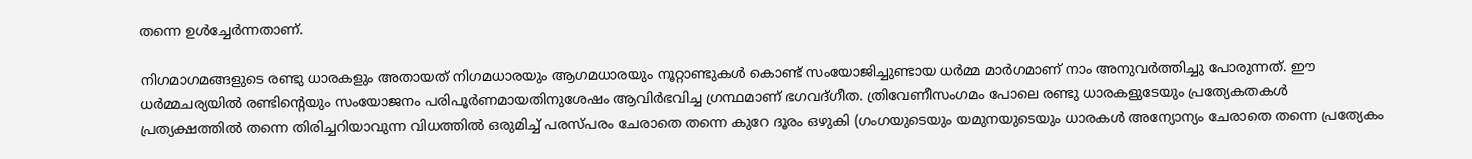തന്നെ ഉള്‍ച്ചേര്‍ന്നതാണ്.

നിഗമാഗമങ്ങളുടെ രണ്ടു ധാരകളും അതായത് നിഗമധാരയും ആഗമധാരയും നൂറ്റാണ്ടുകള്‍ കൊണ്ട് സംയോജിച്ചുണ്ടായ ധര്‍മ്മ മാര്‍ഗമാണ് നാം അനുവര്‍ത്തിച്ചു പോരുന്നത്. ഈ ധര്‍മ്മചര്യയില്‍ രണ്ടിന്റെയും സംയോജനം പരിപൂര്‍ണമായതിനുശേഷം ആവിര്‍ഭവിച്ച ഗ്രന്ഥമാണ് ഭഗവദ്ഗീത. ത്രിവേണീസംഗമം പോലെ രണ്ടു ധാരകളുടേയും പ്രത്യേകതകള്‍ പ്രത്യക്ഷത്തില്‍ തന്നെ തിരിച്ചറിയാവുന്ന വിധത്തില്‍ ഒരുമിച്ച് പരസ്പരം ചേരാതെ തന്നെ കുറേ ദൂരം ഒഴുകി (ഗംഗയുടെയും യമുനയുടെയും ധാരകള്‍ അന്യോന്യം ചേരാതെ തന്നെ പ്രത്യേകം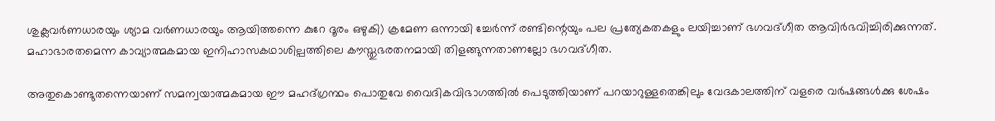ശുക്ലവര്‍ണധാരയും ശ്യാമ വര്‍ണധാരയും ആയിത്തന്നെ കുറേ ദൂരം ഒഴുകി) ക്രമേണ ഒന്നായി ച്ചേര്‍ന്ന് രണ്ടിന്റെയും പല പ്രത്യേകതകളും ലയിച്ചാണ് ഭഗവദ്ഗീത ആവിര്‍ഭവിച്ചിരിക്കുന്നത്. മഹാഭാരതമെന്ന കാവ്യാത്മകമായ ഇനിഹാസകഥാശില്പത്തിലെ കൗസ്തുഭരതനമായി തിളങ്ങുന്നതാണല്ലോ ഭഗവദ്ഗീത.

അതുകൊണ്ടുതന്നെയാണ് സമന്വയാത്മകമായ ഈ മഹദ്ഗ്രന്ഥം പൊതുവേ വൈദികവിഭാഗത്തില്‍ പെടുത്തിയാണ് പറയാറുള്ളതെങ്കിലും വേദകാലത്തിന് വളരെ വര്‍ഷങ്ങള്‍ക്കു ശേഷം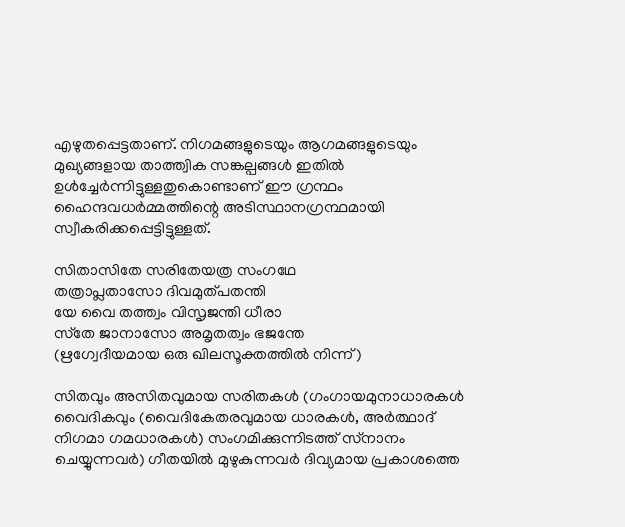എഴുതപ്പെട്ടതാണ്. നിഗമങ്ങളുടെയും ആഗമങ്ങളുടെയും മുഖ്യങ്ങളായ താത്ത്വിക സങ്കല്പങ്ങള്‍ ഇതില്‍ ഉള്‍ച്ചേര്‍ന്നിട്ടുള്ളതുകൊണ്ടാണ് ഈ ഗ്രന്ഥം ഹൈന്ദവധര്‍മ്മത്തിന്റെ അടിസ്ഥാനഗ്രന്ഥമായി സ്വീകരിക്കപ്പെട്ടിട്ടുള്ളത്.

സിതാസിതേ സരിതേയത്ര സംഗഥേ
തത്രാപ്ലതാസോ ദിവമുത്പതന്തി
യേ വൈ തത്ത്വം വിസൃജന്തി ധീരാ
സ്‌തേ ജാനാസോ അമൃതത്വം ഭജന്തേ
(ഋഗ്വേദീയമായ ഒരു ഖിലസൂക്തത്തില്‍ നിന്ന്)

സിതവും അസിതവുമായ സരിതകള്‍ (ഗംഗായമുനാധാരകള്‍ വൈദികവും (വൈദികേതരവുമായ ധാരകള്‍, അര്‍ത്ഥാദ് നിഗമാ ഗമധാരകള്‍) സംഗമിക്കുന്നിടത്ത് സ്‌നാനം ചെയ്യുന്നവര്‍) ഗീതയില്‍ മുഴുകുന്നവര്‍ ദിവ്യമായ പ്രകാശത്തെ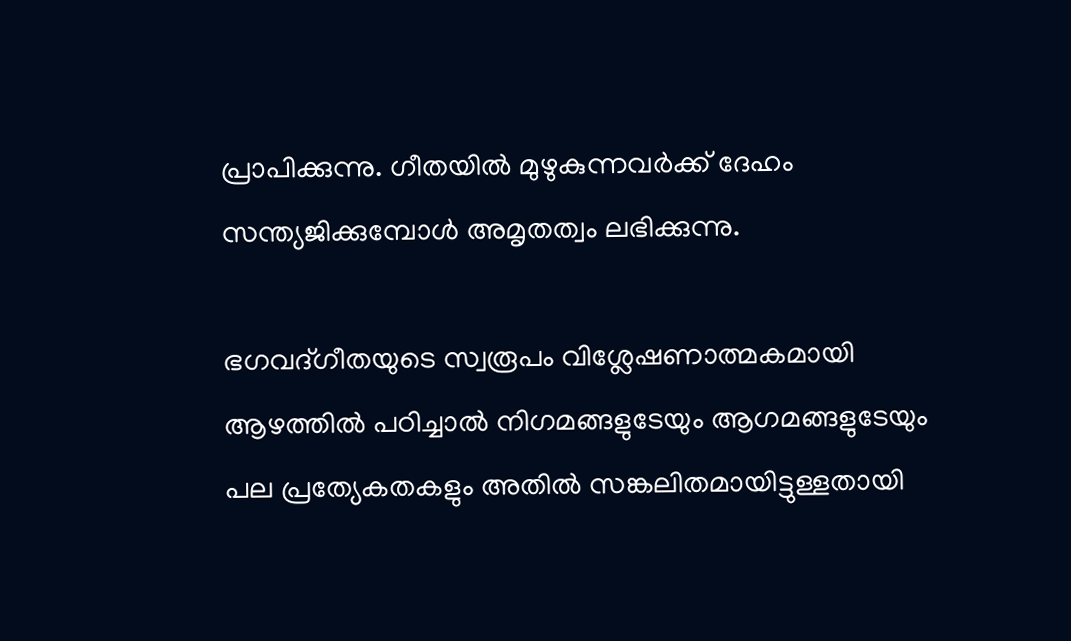പ്രാപിക്കുന്നു. ഗീതയില്‍ മുഴുകുന്നവര്‍ക്ക് ദേഹം സന്ത്യജിക്കുമ്പോള്‍ അമൃതത്വം ലഭിക്കുന്നു.

ഭഗവദ്ഗീതയുടെ സ്വരൂപം വിശ്ലേഷണാത്മകമായി ആഴത്തില്‍ പഠിച്ചാല്‍ നിഗമങ്ങളുടേയും ആഗമങ്ങളുടേയും പല പ്രത്യേകതകളും അതില്‍ സങ്കലിതമായിട്ടുള്ളതായി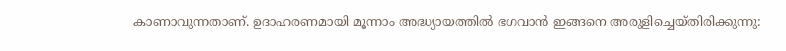കാണാവുന്നതാണ്. ഉദാഹരണമായി മൂന്നാം അദ്ധ്യായത്തില്‍ ഭഗവാന്‍ ഇങ്ങനെ അരുളിച്ചെയ്തിരിക്കുന്നു: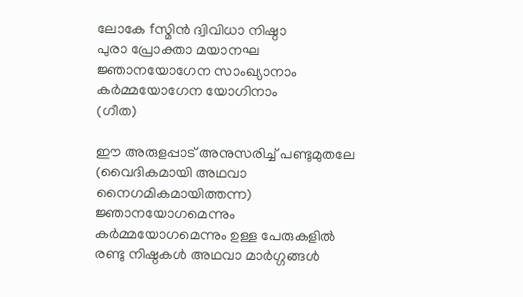ലോകേ fസ്മിന്‍ ദ്വിവിധാ നിഷ്ഠാ
പുരാ പ്രോക്താ മയാനഘ
ജ്ഞാനയോഗേന സാംഖ്യാനാം
കര്‍മ്മയോഗേന യോഗിനാം
(ഗീത)

ഈ അരുളപ്പാട് അനുസരിച്ച് പണ്ടുമുതലേ (വൈദികമായി അഥവാ നൈഗമികമായിത്തന്ന) ജ്ഞാനയോഗമെന്നും കര്‍മ്മയോഗമെന്നും ഉള്ള പേരുകളില്‍ രണ്ടു നിഷ്ഠകള്‍ അഥവാ മാര്‍ഗ്ഗങ്ങള്‍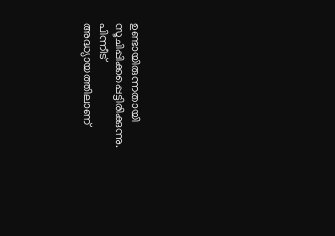ഉണ്ടായിരുന്നതായി സൂചിപ്പിക്കപ്പെട്ടിരിക്കുന്നു. പിന്നീട് അദ്ധ്യായത്തിലാണ്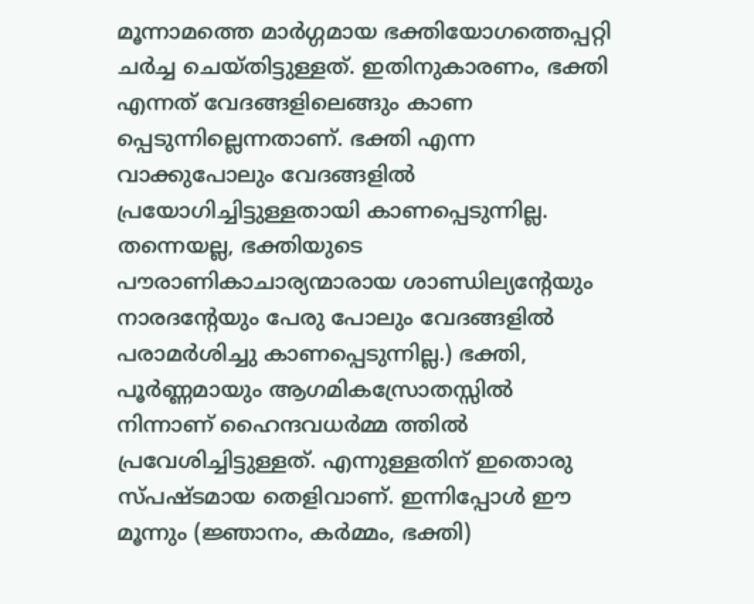മൂന്നാമത്തെ മാര്‍ഗ്ഗമായ ഭക്തിയോഗത്തെപ്പറ്റി ചര്‍ച്ച ചെയ്തിട്ടുള്ളത്. ഇതിനുകാരണം, ഭക്തി എന്നത് വേദങ്ങളിലെങ്ങും കാണ പ്പെടുന്നില്ലെന്നതാണ്. ഭക്തി എന്ന വാക്കുപോലും വേദങ്ങളില്‍ പ്രയോഗിച്ചിട്ടുള്ളതായി കാണപ്പെടുന്നില്ല. തന്നെയല്ല, ഭക്തിയുടെ പൗരാണികാചാര്യന്മാരായ ശാണ്ഡില്യന്റേയും നാരദന്റേയും പേരു പോലും വേദങ്ങളില്‍ പരാമര്‍ശിച്ചു കാണപ്പെടുന്നില്ല.) ഭക്തി, പൂര്‍ണ്ണമായും ആഗമികസ്രോതസ്സില്‍ നിന്നാണ് ഹൈന്ദവധര്‍മ്മ ത്തില്‍ പ്രവേശിച്ചിട്ടുള്ളത്. എന്നുള്ളതിന് ഇതൊരു സ്പഷ്ടമായ തെളിവാണ്. ഇന്നിപ്പോള്‍ ഈ മൂന്നും (ജ്ഞാനം, കര്‍മ്മം, ഭക്തി)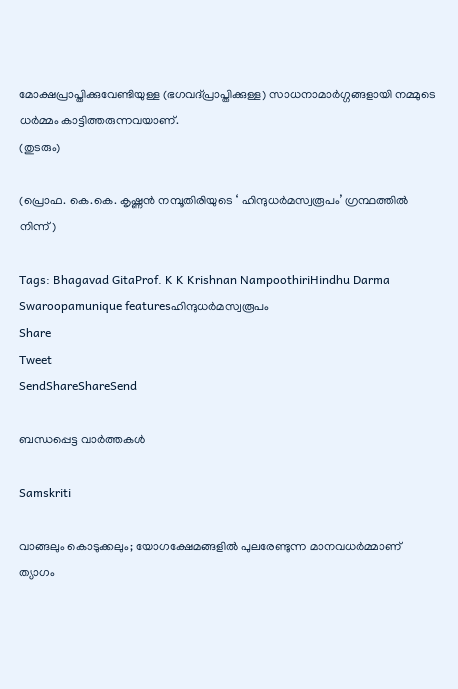മോക്ഷപ്രാപ്തിക്കുവേണ്ടിയുള്ള (ഭഗവദ്പ്രാപ്തിക്കുള്ള) സാധനാമാര്‍ഗ്ഗങ്ങളായി നമ്മുടെ ധര്‍മ്മം കാട്ടിത്തരുന്നവയാണ്.
(തുടരും)

(പ്രൊഫ. കെ.കെ. കൃഷ്ണന്‍ നമ്പൂതിരിയുടെ ‘ ഹിന്ദുധര്‍മസ്വരൂപം’ ഗ്രന്ഥത്തില്‍ നിന്ന്)

Tags: Bhagavad GitaProf. K K Krishnan NampoothiriHindhu Darma Swaroopamunique featuresഹിന്ദുധര്‍മസ്വരൂപം
Share
Tweet
SendShareShareSend

ബന്ധപ്പെട്ട വാര്‍ത്തകള്‍

Samskriti

വാങ്ങലും കൊടുക്കലും; യോഗക്ഷേമങ്ങളില്‍ പുലരേണ്ടുന്ന മാനവധര്‍മ്മാണ് ത്യാഗം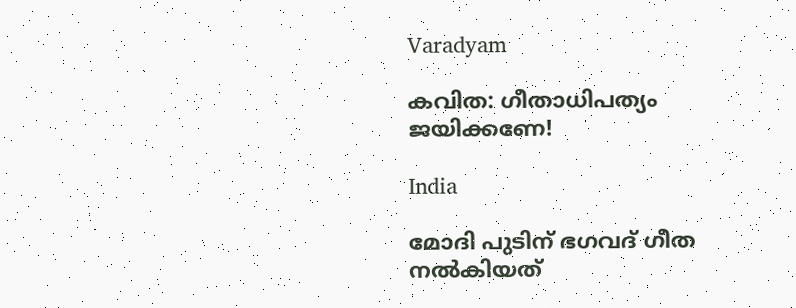Varadyam

കവിത: ഗീതാധിപത്യം ജയിക്കണേ!

India

മോദി പുടിന് ഭഗവദ് ഗീത നല്‍കിയത്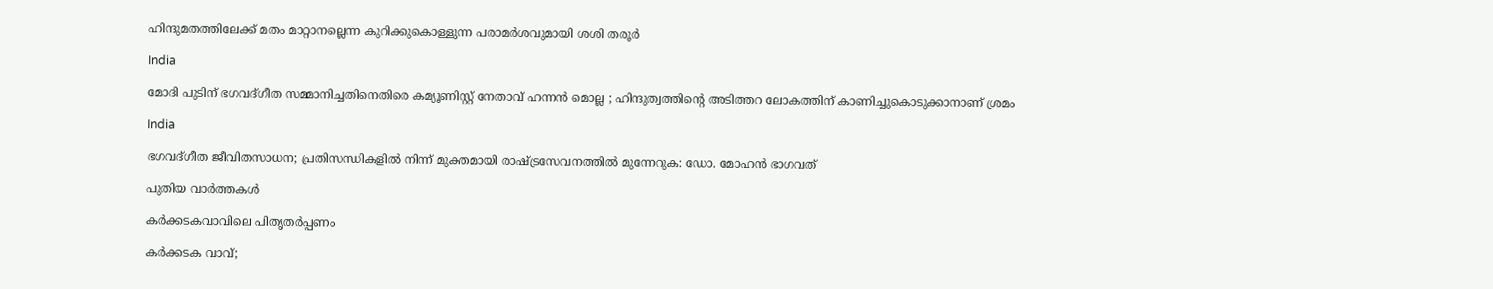ഹിന്ദുമതത്തിലേക്ക് മതം മാറ്റാനല്ലെന്ന കുറിക്കുകൊള്ളുന്ന പരാമര്‍ശവുമായി ശശി തരൂര്‍

India

മോദി പുടിന് ഭഗവദ്ഗീത സമ്മാനിച്ചതിനെതിരെ കമ്യൂണിസ്റ്റ് നേതാവ് ഹന്നൻ മൊല്ല ; ഹിന്ദുത്വത്തിന്റെ അടിത്തറ ലോകത്തിന് കാണിച്ചുകൊടുക്കാനാണ് ശ്രമം

India

ഭഗവദ്ഗീത ജീവിതസാധന; പ്രതിസന്ധികളില്‍ നിന്ന് മുക്തമായി രാഷ്‌ട്രസേവനത്തില്‍ മുന്നേറുക: ഡോ. മോഹന്‍ ഭാഗവത്

പുതിയ വാര്‍ത്തകള്‍

കര്‍ക്കടകവാവിലെ പിതൃതര്‍പ്പണം

കര്‍ക്കടക വാവ്;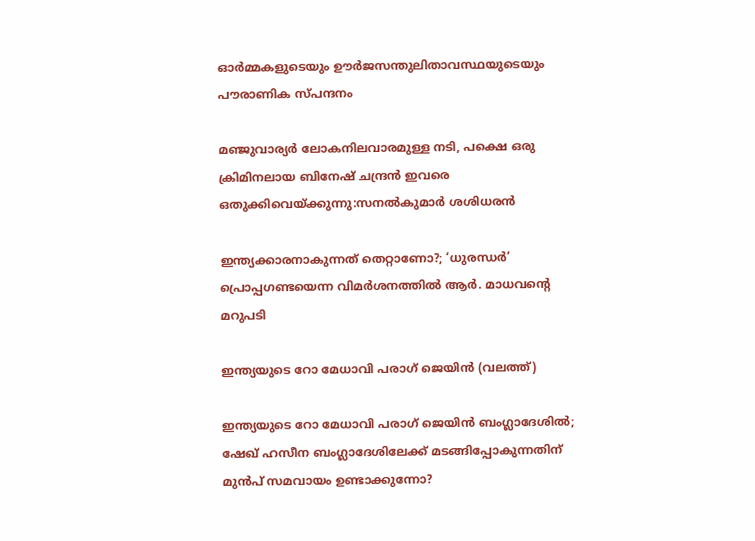ഓര്‍മ്മകളുടെയും ഊര്‍ജസന്തുലിതാവസ്ഥയുടെയും പൗരാണിക സ്പന്ദനം

മ‌ഞ്ജുവാര്യര്‍ ലോകനിലവാരമുള്ള നടി, പക്ഷെ ഒരു ക്രിമിനലായ ബിനേഷ് ചന്ദ്രന്‍ ഇവരെ ഒതുക്കിവെയ്‌ക്കുന്നു:സനല്‍കുമാര്‍ ശശിധരന്‍

ഇന്ത്യക്കാരനാകുന്നത് തെറ്റാണോ?; ‘ധുരന്ധര്‍’ പ്രൊപ്പഗണ്ടയെന്ന വിമര്‍ശനത്തില്‍ ആര്‍. മാധവന്റെ മറുപടി

ഇന്ത്യയുടെ റോ മേധാവി പരാഗ് ജെയിന്‍ (വലത്ത്)

ഇന്ത്യയുടെ റോ മേധാവി പരാഗ് ജെയിന്‍ ബംഗ്ലാദേശില്‍; ഷേഖ് ഹസീന ബംഗ്ലാദേശിലേക്ക് മടങ്ങിപ്പോകുന്നതിന് മുന്‍പ് സമവായം ഉണ്ടാക്കുന്നോ?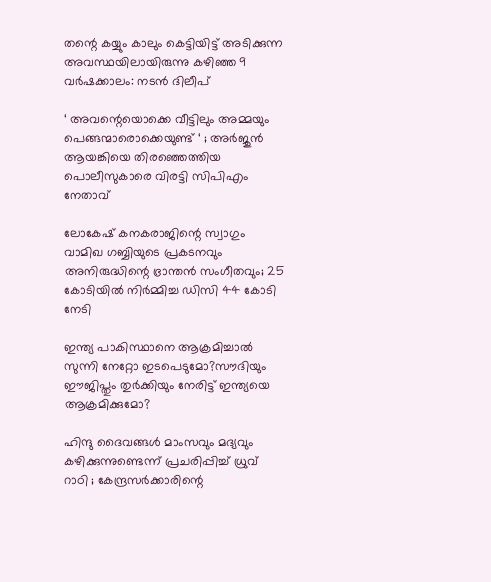തന്റെ കയ്യും കാലും കെട്ടിയിട്ട് അടിക്കുന്ന അവസ്ഥയിലായിരുന്നു കഴിഞ്ഞ 9 വർഷക്കാലം: നടന്‍ ദിലീപ്

‘ അവന്റെയൊക്കെ വീട്ടിലും അമ്മയും പെങ്ങന്മാരൊക്കെയുണ്ട് ‘ ; അർജുൻ ആയങ്കിയെ തിരഞ്ഞെത്തിയ പൊലീസുകാരെ വിരട്ടി സിപിഎം നേതാവ്

ലോകേഷ് കനകരാജിന്റെ സ്വാഗും വാമിഖ ഗബ്ബിയുടെ പ്രകടനവും അനിരുദ്ധിന്റെ ഭ്രാന്തന്‍ സംഗീതവും; 25 കോടിയില്‍ നിര്‍മ്മിച്ച ഡിസി 44 കോടി നേടി

ഇന്ത്യ പാകിസ്ഥാനെ ആക്രമിച്ചാല്‍ സുന്നി നേറ്റോ ഇടപെടുമോ?സൗദിയും ഈജിപ്തും തുര്‍ക്കിയും നേരിട്ട് ഇന്ത്യയെ ആക്രമിക്കുമോ?

ഹിന്ദു ദൈവങ്ങൾ മാംസവും മദ്യവും കഴിക്കുന്നുണ്ടെന്ന് പ്രചരിപ്പിച്ച് ധ്രുവ് റാഠി ; കേന്ദ്രസർക്കാരിന്റെ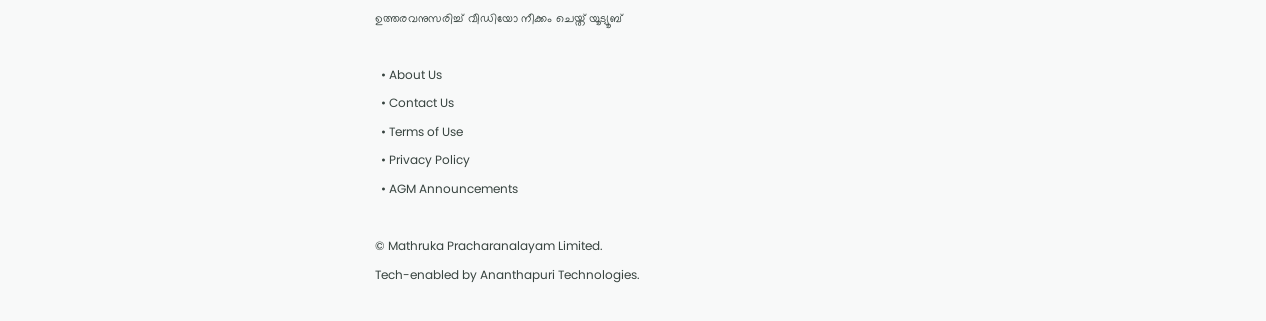ഉത്തരവനുസരിച്ച് വീഡിയോ നീക്കം ചെയ്ത് യൂട്യൂബ്

  • About Us
  • Contact Us
  • Terms of Use
  • Privacy Policy
  • AGM Announcements

© Mathruka Pracharanalayam Limited.
Tech-enabled by Ananthapuri Technologies.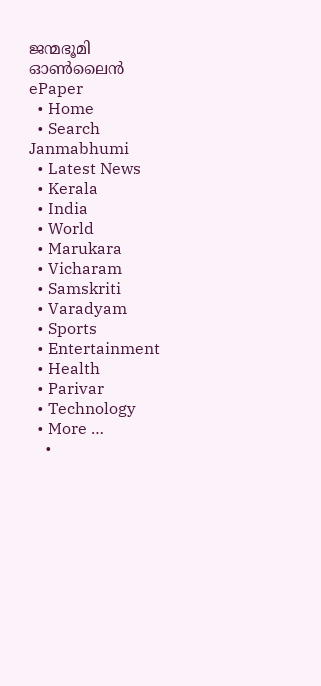ജന്മഭൂമി ഓണ്‍ലൈന്‍
ePaper
  • Home
  • Search Janmabhumi
  • Latest News
  • Kerala
  • India
  • World
  • Marukara
  • Vicharam
  • Samskriti
  • Varadyam
  • Sports
  • Entertainment
  • Health
  • Parivar
  • Technology
  • More …
    •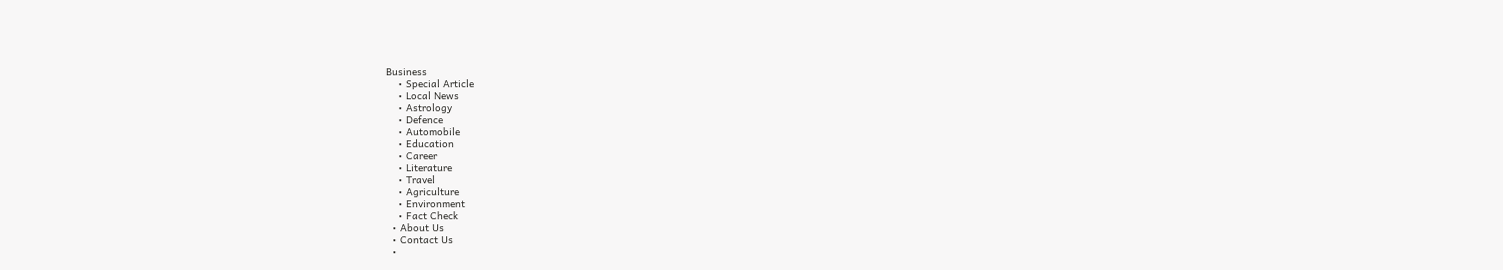Business
    • Special Article
    • Local News
    • Astrology
    • Defence
    • Automobile
    • Education
    • Career
    • Literature
    • Travel
    • Agriculture
    • Environment
    • Fact Check
  • About Us
  • Contact Us
  •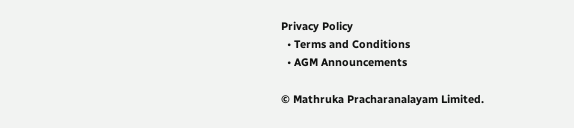Privacy Policy
  • Terms and Conditions
  • AGM Announcements

© Mathruka Pracharanalayam Limited.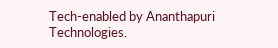Tech-enabled by Ananthapuri Technologies.